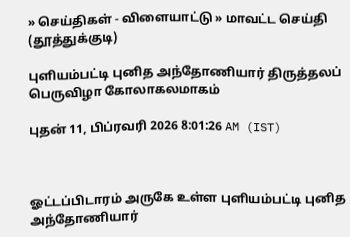» செய்திகள் - விளையாட்டு » மாவட்ட செய்தி (தூத்துக்குடி)

புளியம்பட்டி புனித அந்தோணியார் திருத்தலப் பெருவிழா கோலாகலமாகம்

புதன் 11, பிப்ரவரி 2026 8:01:26 AM (IST)



ஓட்டப்பிடாரம் அருகே உள்ள புளியம்பட்டி புனித அந்தோணியார்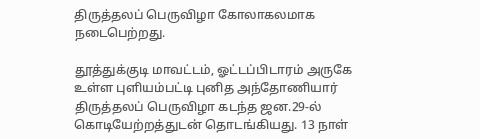திருத்தலப் பெருவிழா கோலாகலமாக நடைபெற்றது.

தூத்துக்குடி மாவட்டம், ஓட்டப்பிடாரம் அருகே உள்ள புளியம்பட்டி புனித அந்தோணியார் திருத்தலப் பெருவிழா கடந்த ஜன.29-ல் கொடியேற்றத்துடன் தொடங்கியது. 13 நாள்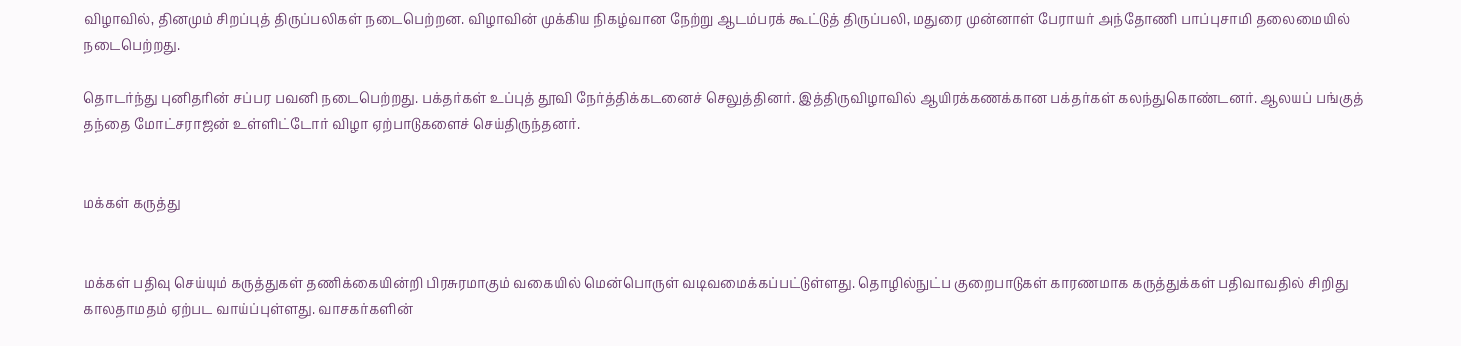விழாவில், தினமும் சிறப்புத் திருப்பலிகள் நடைபெற்றன. விழாவின் முக்கிய நிகழ்வான நேற்று ஆடம்பரக் கூட்டுத் திருப்பலி, மதுரை முன்னாள் பேராயர் அந்தோணி பாப்புசாமி தலைமையில் நடைபெற்றது.

தொடர்ந்து புனிதரின் சப்பர பவனி நடைபெற்றது. பக்தர்கள் உப்புத் தூவி நேர்த்திக்கடனைச் செலுத்தினர். இத்திருவிழாவில் ஆயிரக்கணக்கான பக்தர்கள் கலந்துகொண்டனர். ஆலயப் பங்குத் தந்தை மோட்சராஜன் உள்ளிட்டோர் விழா ஏற்பாடுகளைச் செய்திருந்தனர்.


மக்கள் கருத்து


மக்கள் பதிவு செய்யும் கருத்துகள் தணிக்கையின்றி பிரசுரமாகும் வகையில் மென்பொருள் வடிவமைக்கப்பட்டுள்ளது. தொழில்நுட்ப குறைபாடுகள் காரணமாக கருத்துக்கள் பதிவாவதில் சிறிது காலதாமதம் ஏற்பட வாய்ப்புள்ளது. வாசகர்களின்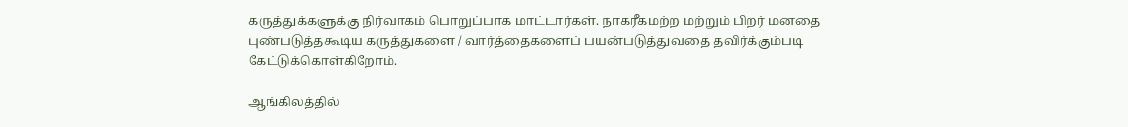கருத்துக்களுக்கு நிர்வாகம் பொறுப்பாக மாட்டார்கள். நாகரீகமற்ற மற்றும் பிறர் மனதை புண்படுத்தகூடிய கருத்துகளை / வார்த்தைகளைப் பயன்படுத்துவதை தவிர்க்கும்படி கேட்டுக்கொள்கிறோம்.

ஆங்கிலத்தில்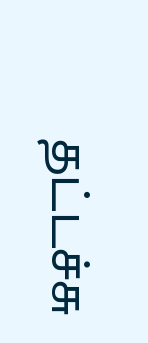தட்டச்சு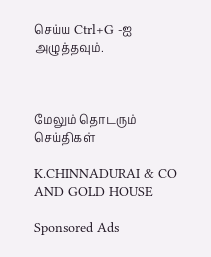செய்ய Ctrl+G -ஐ அழுத்தவும்.



மேலும் தொடரும் செய்திகள்

K.CHINNADURAI & CO AND GOLD HOUSE

Sponsored Ads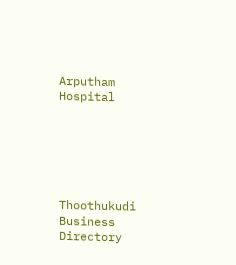Arputham Hospital






Thoothukudi Business Directory